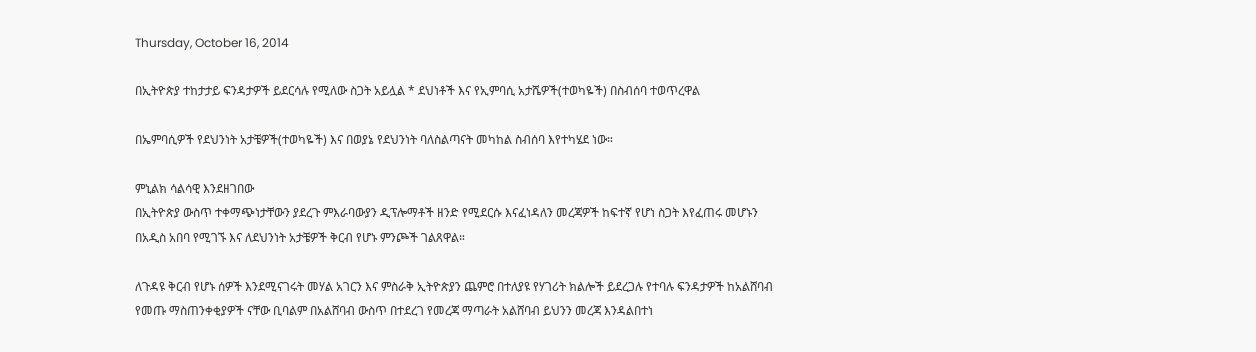Thursday, October 16, 2014

በኢትዮጵያ ተከታታይ ፍንዳታዎች ይደርሳሉ የሚለው ስጋት አይሏል * ደህነቶች እና የኢምባሲ አታሼዎች(ተወካዬች) በስብሰባ ተወጥረዋል

በኤምባሲዎች የደህንነት አታቼዎች(ተወካዬች) እና በወያኔ የደህንነት ባለስልጣናት መካከል ስብሰባ እየተካሄደ ነው።

ምኒልክ ሳልሳዊ እንደዘገበው
በኢትዮጵያ ውስጥ ተቀማጭነታቸውን ያደረጉ ምእራባውያን ዲፕሎማቶች ዘንድ የሚደርሱ እናፈነዳለን መረጃዎች ከፍተኛ የሆነ ስጋት እየፈጠሩ መሆኑን በአዲስ አበባ የሚገኙ እና ለደህንነት አታቼዎች ቅርብ የሆኑ ምንጮች ገልጸዋል።

ለጉዳዩ ቅርብ የሆኑ ሰዎች እንደሚናገሩት መሃል አገርን እና ምስራቅ ኢትዮጵያን ጨምሮ በተለያዩ የሃገሪት ክልሎች ይደረጋሉ የተባሉ ፍንዳታዎች ከአልሸባብ የመጡ ማስጠንቀቂያዎች ናቸው ቢባልም በአልሸባብ ውስጥ በተደረገ የመረጃ ማጣራት አልሸባብ ይህንን መረጃ እንዳልበተነ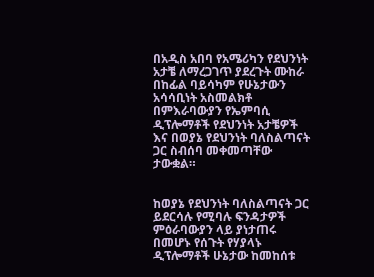በአዲስ አበባ የአሜሪካን የደህንነት አታቼ ለማረጋገጥ ያደረጉት ሙከራ በከፊል ባይሳካም የሁኔታውን አሳሳቢነት አስመልክቶ በምእራባውያን የኤምባሲ ዲፕሎማቶች የደህንነት አታቼዎች እና በወያኔ የደህንነት ባለስልጣናት ጋር ስብሰባ መቀመጣቸው ታውቋል።


ከወያኔ የደህንነት ባለስልጣናት ጋር ይደርሳሉ የሚባሉ ፍንዳታዎች ምዕራባውያን ላይ ያነታጠሩ በመሆኑ የሰጉት የሃያላኑ ዲፕሎማቶች ሁኔታው ከመከሰቱ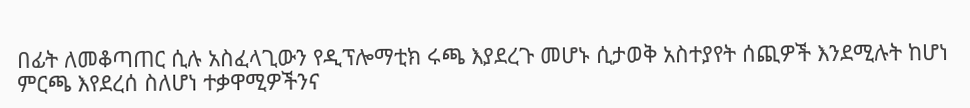በፊት ለመቆጣጠር ሲሉ አስፈላጊውን የዲፕሎማቲክ ሩጫ እያደረጉ መሆኑ ሲታወቅ አስተያየት ሰጪዎች እንደሚሉት ከሆነ ምርጫ እየደረሰ ስለሆነ ተቃዋሚዎችንና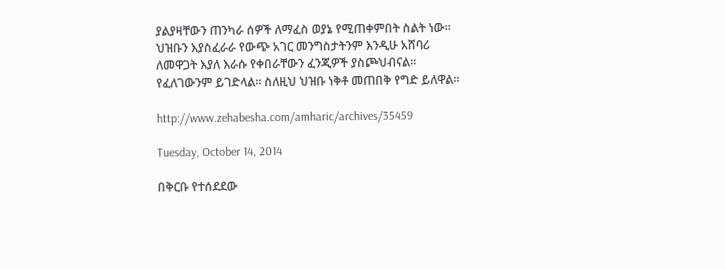ያልያዛቸውን ጠንካራ ሰዎች ለማፈስ ወያኔ የሚጠቀምበት ስልት ነው። ህዝቡን እያስፈራራ የውጭ አገር መንግስታትንም እንዲሁ አሸባሪ ለመዋጋት እያለ እራሱ የቀበራቸውን ፈንጂዎች ያስጮህብናል። የፈለገውንም ይገድላል። ስለዚህ ህዝቡ ነቅቶ መጠበቅ የግድ ይለዋል።

http://www.zehabesha.com/amharic/archives/35459

Tuesday, October 14, 2014

በቅርቡ የተሰደደው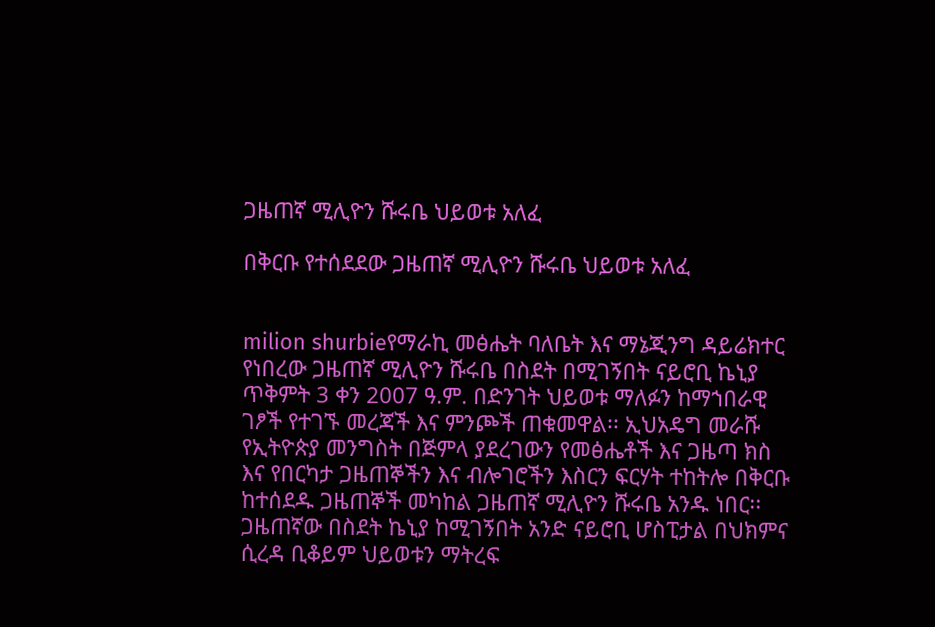ጋዜጠኛ ሚሊዮን ሹሩቤ ህይወቱ አለፈ

በቅርቡ የተሰደደው ጋዜጠኛ ሚሊዮን ሹሩቤ ህይወቱ አለፈ


milion shurbieየማራኪ መፅሔት ባለቤት እና ማኔጂንግ ዳይሬክተር የነበረው ጋዜጠኛ ሚሊዮን ሹሩቤ በስደት በሚገኝበት ናይሮቢ ኬኒያ ጥቅምት 3 ቀን 2007 ዓ.ም. በድንገት ህይወቱ ማለፉን ከማኀበራዊ ገፆች የተገኙ መረጃች እና ምንጮች ጠቁመዋል፡፡ ኢህአዴግ መራሹ የኢትዮጵያ መንግስት በጅምላ ያደረገውን የመፅሔቶች እና ጋዜጣ ክስ እና የበርካታ ጋዜጠኞችን እና ብሎገሮችን እስርን ፍርሃት ተከትሎ በቅርቡ ከተሰደዱ ጋዜጠኞች መካከል ጋዜጠኛ ሚሊዮን ሹሩቤ አንዱ ነበር፡፡
ጋዜጠኛው በስደት ኬኒያ ከሚገኝበት አንድ ናይሮቢ ሆስፒታል በህክምና ሲረዳ ቢቆይም ህይወቱን ማትረፍ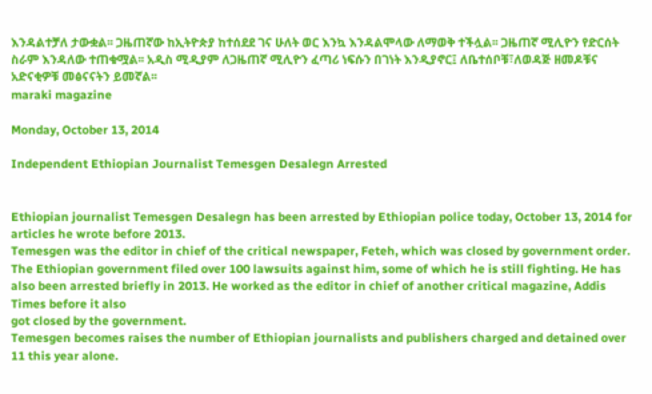እንዳልተቻለ ታውቋል፡፡ ጋዜጠኛው ከኢትዮጵያ ከተሰደደ ገና ሁለት ወር እንኳ እንዳልሞላው ለማወቅ ተችሏል፡፡ ጋዜጠኛ ሚሊዮን የድርሰት ስራም እንዳለው ተጠቁሟል፡፡ አዲስ ሚዲያም ለጋዜጠኛ ሚሊዮን ፈጣሪ ነፍሱን በገነት እንዲያኖር፤ ለቤተሰቦቹ፣ለወዳጅ ዘመዶቹና አድናቂዎቹ መፅናናትን ይመኛል፡፡
maraki magazine

Monday, October 13, 2014

Independent Ethiopian Journalist Temesgen Desalegn Arrested


Ethiopian journalist Temesgen Desalegn has been arrested by Ethiopian police today, October 13, 2014 for articles he wrote before 2013.
Temesgen was the editor in chief of the critical newspaper, Feteh, which was closed by government order. The Ethiopian government filed over 100 lawsuits against him, some of which he is still fighting. He has also been arrested briefly in 2013. He worked as the editor in chief of another critical magazine, Addis Times before it also
got closed by the government.
Temesgen becomes raises the number of Ethiopian journalists and publishers charged and detained over 11 this year alone.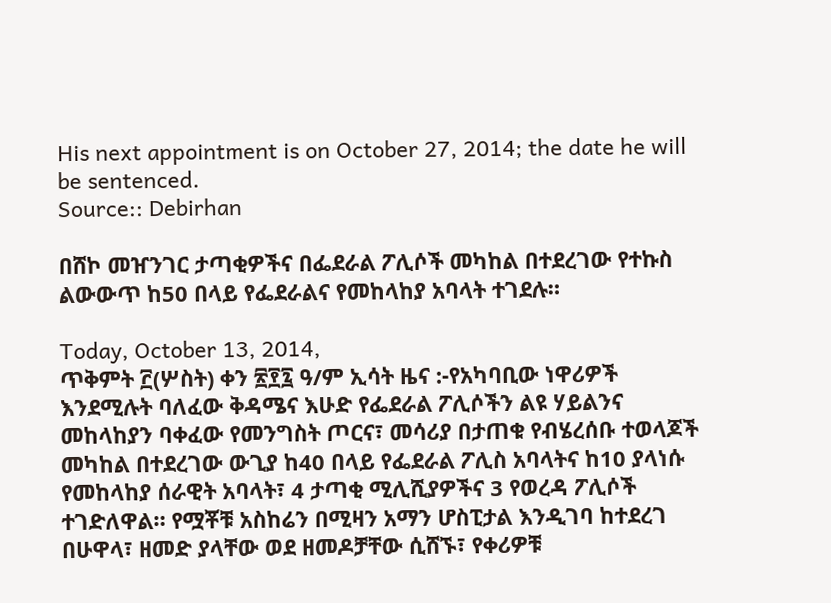His next appointment is on October 27, 2014; the date he will be sentenced.
Source:: Debirhan

በሸኮ መዠንገር ታጣቂዎችና በፌደራል ፖሊሶች መካከል በተደረገው የተኩስ ልውውጥ ከ50 በላይ የፌደራልና የመከላከያ አባላት ተገደሉ።

Today, October 13, 2014,
ጥቅምት ፫(ሦስት) ቀን ፳፻፯ ዓ/ም ኢሳት ዜና :-የአካባቢው ነዋሪዎች እንደሚሉት ባለፈው ቅዳሜና እሁድ የፌደራል ፖሊሶችን ልዩ ሃይልንና መከላከያን ባቀፈው የመንግስት ጦርና፣ መሳሪያ በታጠቁ የብሄረሰቡ ተወላጆች መካከል በተደረገው ውጊያ ከ40 በላይ የፌደራል ፖሊስ አባላትና ከ10 ያላነሱ የመከላከያ ሰራዊት አባላት፣ 4 ታጣቂ ሚሊሺያዎችና 3 የወረዳ ፖሊሶች ተገድለዋል። የሟቾቹ አስከሬን በሚዛን አማን ሆስፒታል እንዲገባ ከተደረገ በሁዋላ፣ ዘመድ ያላቸው ወደ ዘመዶቻቸው ሲሸኙ፣ የቀሪዎቹ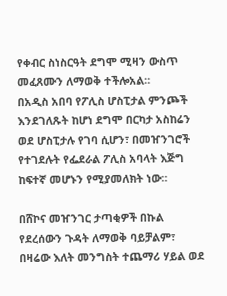የቀብር ስነስርዓት ደግሞ ሚዛን ውስጥ መፈጸሙን ለማወቅ ተችሎአል።
በአዲስ አበባ የፖሊስ ሆስፒታል ምንጮች እንደገለጹት ከሆነ ደግሞ በርካታ አስከሬን ወደ ሆስፒታሉ የገባ ሲሆን፣ በመዠንገሮች የተገደሉት የፌደራል ፖሊስ አባላት እጅግ ከፍተኛ መሆኑን የሚያመለክት ነው።

በሸኮና መዠንገር ታጣቂዎች በኩል የደረሰውን ጉዳት ለማወቅ ባይቻልም፣ በዛሬው እለት መንግስት ተጨማሪ ሃይል ወደ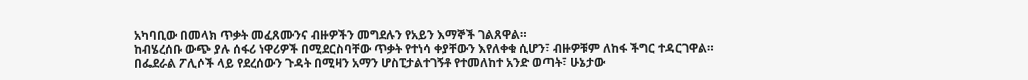አካባቢው በመላክ ጥቃት መፈጸሙንና ብዙዎችን መግደሉን የአይን እማኞች ገልጸዋል።
ከብሄረሰቡ ውጭ ያሉ ሰፋሪ ነዋሪዎች በሚደርስባቸው ጥቃት የተነሳ ቀያቸውን እየለቀቁ ሲሆን፣ ብዙዎቹም ለከፋ ችግር ተዳርገዋል።
በፌደራል ፖሊሶች ላይ የደረሰውን ጉዳት በሚዛን አማን ሆስፒታልተገኝቶ የተመለከተ አንድ ወጣት፣ ሁኔታው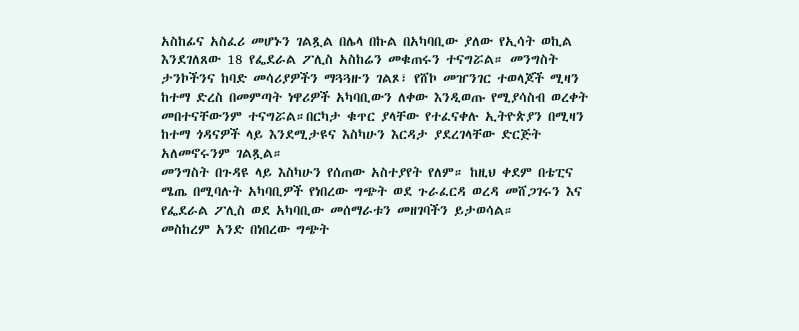አስከፊና አስፈሪ መሆኑን ገልጿል በሌላ በኩል በአካባቢው ያለው የኢሳት ወኪል እንደገለጸው 18 የፌደራል ፖሊስ አስከሬን መቁጠሩን ተናግሯል። መንግስት ታንኮችንና ከባድ መሳሪያዎችን ማጓጓዙን ገልጾ፣ የሸኮ መዠንገር ተወላጆች ሚዛን ከተማ ድረስ በመምጣት ነዋሪዎች አካባቢውን ለቀው እንዲወጡ የሚያሳስብ ወረቀት መበተናቸውንም ተናግሯል።በርካታ ቁጥር ያላቸው የተፈናቀሉ ኢትዮጵያን በሚዛን ከተማ ጎዳናዎች ላይ እንደሚታዩና እስካሁን እርዳታ ያደረገላቸው ድርጅት አለመኖሩንም ገልጿል።
መንግስት በጉዳዩ ላይ እስካሁን የሰጠው አስተያየት የለም። ከዚህ ቀደም በቴፒና ሜጤ በሚባሉት አካባቢዎች የነበረው ግጭት ወደ ጉራፈርዳ ወረዳ መሸጋገሩን እና የፌደራል ፖሊስ ወደ አካባቢው መሰማራቱን መዘገባችን ይታወሳል።
መስከረም አንድ በነበረው ግጭት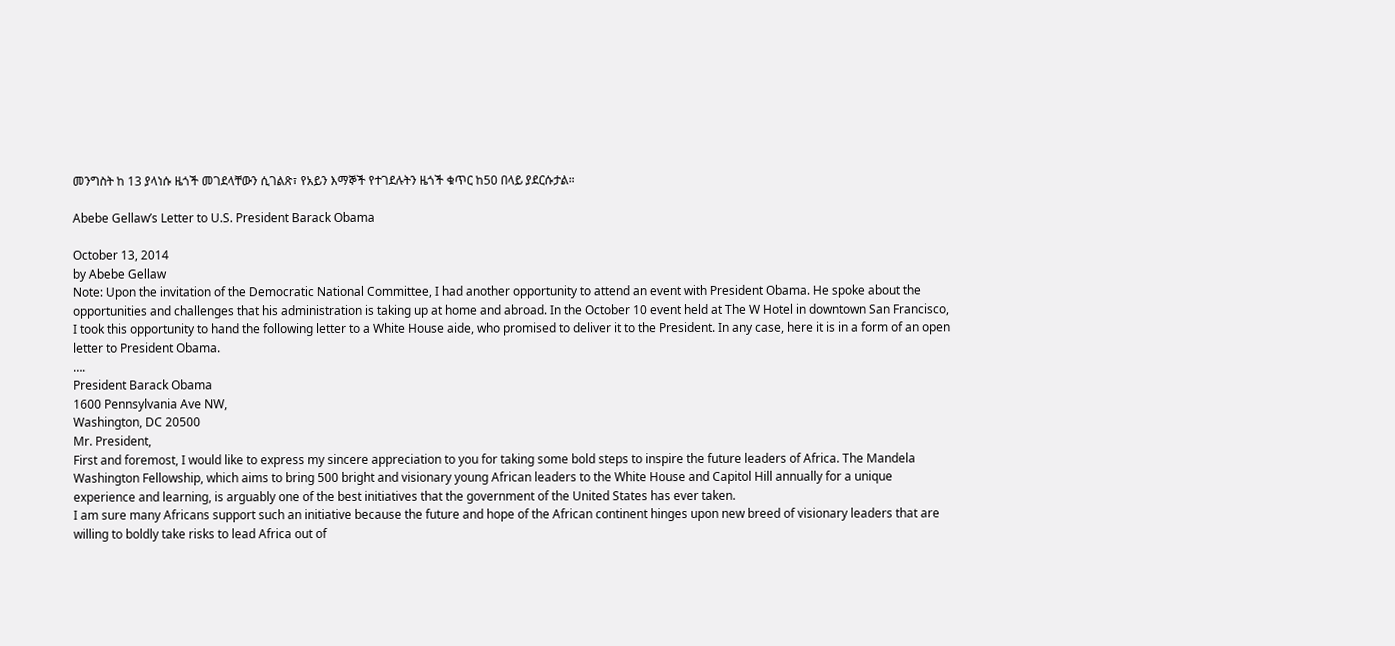መንግስት ከ 13 ያላነሱ ዜጎች መገደላቸውን ሲገልጽ፣ የአይን እማኞች የተገደሉትን ዜጎች ቁጥር ከ50 በላይ ያደርሱታል።

Abebe Gellaw’s Letter to U.S. President Barack Obama

October 13, 2014
by Abebe Gellaw
Note: Upon the invitation of the Democratic National Committee, I had another opportunity to attend an event with President Obama. He spoke about the opportunities and challenges that his administration is taking up at home and abroad. In the October 10 event held at The W Hotel in downtown San Francisco, I took this opportunity to hand the following letter to a White House aide, who promised to deliver it to the President. In any case, here it is in a form of an open letter to President Obama.
….
President Barack Obama
1600 Pennsylvania Ave NW,
Washington, DC 20500
Mr. President,
First and foremost, I would like to express my sincere appreciation to you for taking some bold steps to inspire the future leaders of Africa. The Mandela Washington Fellowship, which aims to bring 500 bright and visionary young African leaders to the White House and Capitol Hill annually for a unique experience and learning, is arguably one of the best initiatives that the government of the United States has ever taken.
I am sure many Africans support such an initiative because the future and hope of the African continent hinges upon new breed of visionary leaders that are willing to boldly take risks to lead Africa out of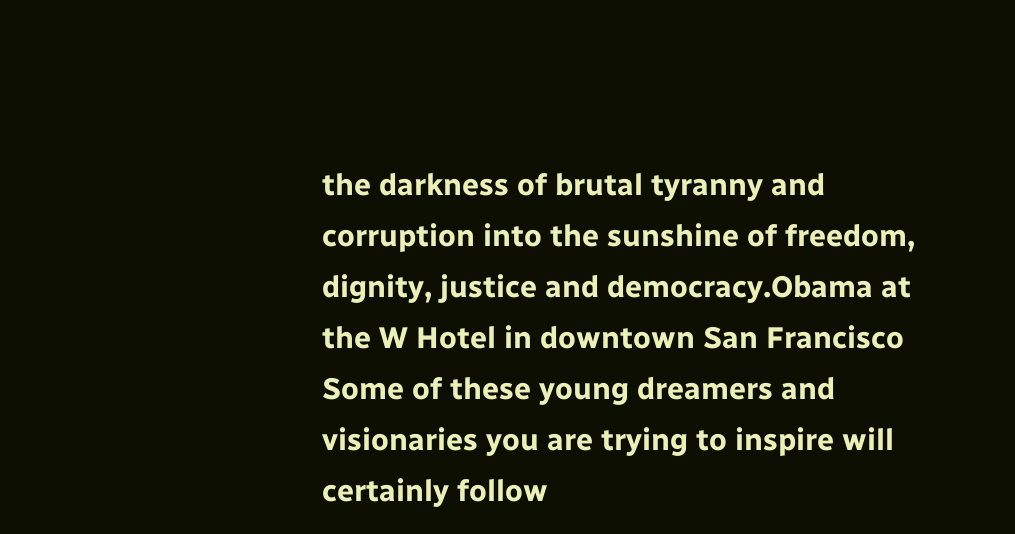the darkness of brutal tyranny and corruption into the sunshine of freedom, dignity, justice and democracy.Obama at the W Hotel in downtown San Francisco
Some of these young dreamers and visionaries you are trying to inspire will certainly follow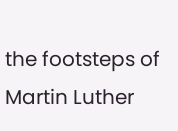the footsteps of Martin Luther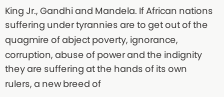King Jr., Gandhi and Mandela. If African nations suffering under tyrannies are to get out of the quagmire of abject poverty, ignorance, corruption, abuse of power and the indignity they are suffering at the hands of its own rulers, a new breed of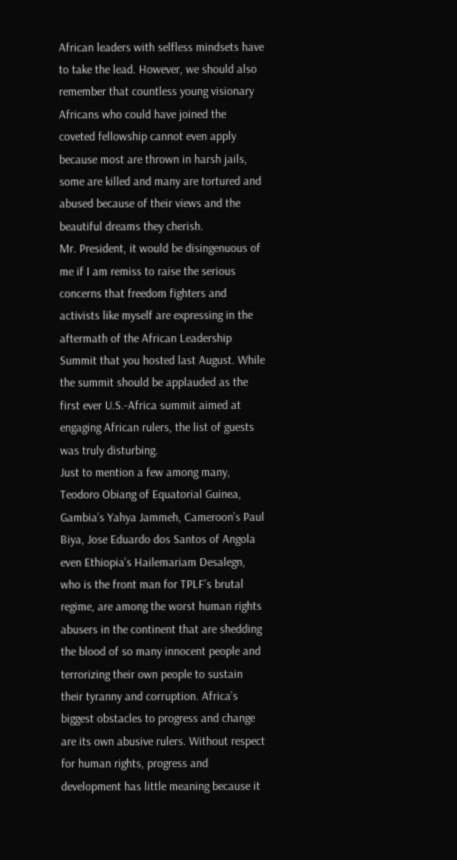African leaders with selfless mindsets have to take the lead. However, we should also remember that countless young visionary Africans who could have joined the coveted fellowship cannot even apply because most are thrown in harsh jails, some are killed and many are tortured and abused because of their views and the beautiful dreams they cherish.
Mr. President, it would be disingenuous of me if I am remiss to raise the serious concerns that freedom fighters and activists like myself are expressing in the aftermath of the African Leadership Summit that you hosted last August. While the summit should be applauded as the first ever U.S.-Africa summit aimed at engaging African rulers, the list of guests was truly disturbing.
Just to mention a few among many, Teodoro Obiang of Equatorial Guinea, Gambia’s Yahya Jammeh, Cameroon’s Paul Biya, Jose Eduardo dos Santos of Angola even Ethiopia’s Hailemariam Desalegn, who is the front man for TPLF’s brutal regime, are among the worst human rights abusers in the continent that are shedding the blood of so many innocent people and terrorizing their own people to sustain their tyranny and corruption. Africa’s biggest obstacles to progress and change are its own abusive rulers. Without respect for human rights, progress and development has little meaning because it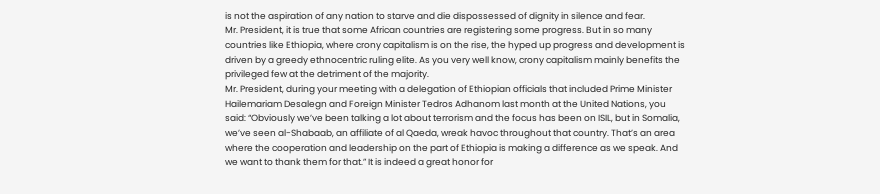is not the aspiration of any nation to starve and die dispossessed of dignity in silence and fear.
Mr. President, it is true that some African countries are registering some progress. But in so many countries like Ethiopia, where crony capitalism is on the rise, the hyped up progress and development is driven by a greedy ethnocentric ruling elite. As you very well know, crony capitalism mainly benefits the privileged few at the detriment of the majority.
Mr. President, during your meeting with a delegation of Ethiopian officials that included Prime Minister Hailemariam Desalegn and Foreign Minister Tedros Adhanom last month at the United Nations, you said: “Obviously we’ve been talking a lot about terrorism and the focus has been on ISIL, but in Somalia, we’ve seen al-Shabaab, an affiliate of al Qaeda, wreak havoc throughout that country. That’s an area where the cooperation and leadership on the part of Ethiopia is making a difference as we speak. And we want to thank them for that.” It is indeed a great honor for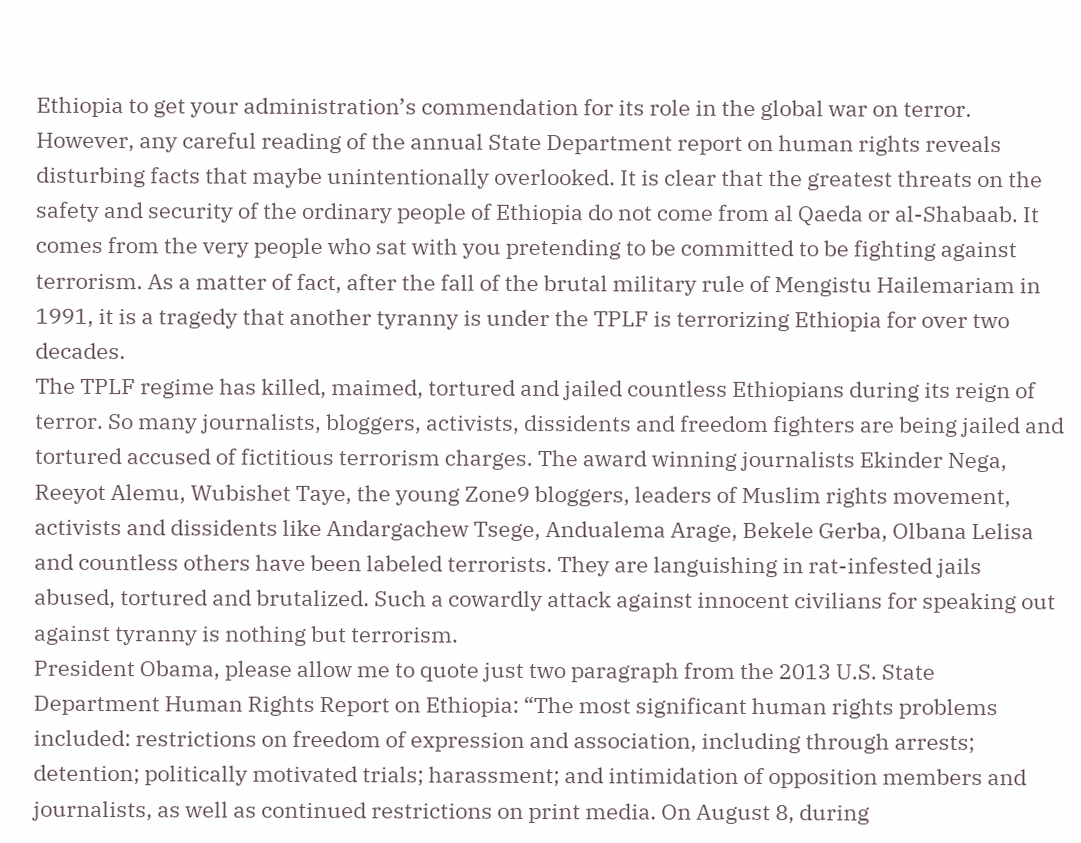Ethiopia to get your administration’s commendation for its role in the global war on terror.
However, any careful reading of the annual State Department report on human rights reveals disturbing facts that maybe unintentionally overlooked. It is clear that the greatest threats on the safety and security of the ordinary people of Ethiopia do not come from al Qaeda or al-Shabaab. It comes from the very people who sat with you pretending to be committed to be fighting against terrorism. As a matter of fact, after the fall of the brutal military rule of Mengistu Hailemariam in 1991, it is a tragedy that another tyranny is under the TPLF is terrorizing Ethiopia for over two decades.
The TPLF regime has killed, maimed, tortured and jailed countless Ethiopians during its reign of terror. So many journalists, bloggers, activists, dissidents and freedom fighters are being jailed and tortured accused of fictitious terrorism charges. The award winning journalists Ekinder Nega, Reeyot Alemu, Wubishet Taye, the young Zone9 bloggers, leaders of Muslim rights movement, activists and dissidents like Andargachew Tsege, Andualema Arage, Bekele Gerba, Olbana Lelisa and countless others have been labeled terrorists. They are languishing in rat-infested jails abused, tortured and brutalized. Such a cowardly attack against innocent civilians for speaking out against tyranny is nothing but terrorism.
President Obama, please allow me to quote just two paragraph from the 2013 U.S. State Department Human Rights Report on Ethiopia: “The most significant human rights problems included: restrictions on freedom of expression and association, including through arrests; detention; politically motivated trials; harassment; and intimidation of opposition members and journalists, as well as continued restrictions on print media. On August 8, during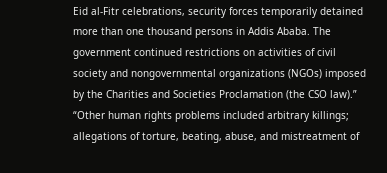Eid al-Fitr celebrations, security forces temporarily detained more than one thousand persons in Addis Ababa. The government continued restrictions on activities of civil society and nongovernmental organizations (NGOs) imposed by the Charities and Societies Proclamation (the CSO law).”
“Other human rights problems included arbitrary killings; allegations of torture, beating, abuse, and mistreatment of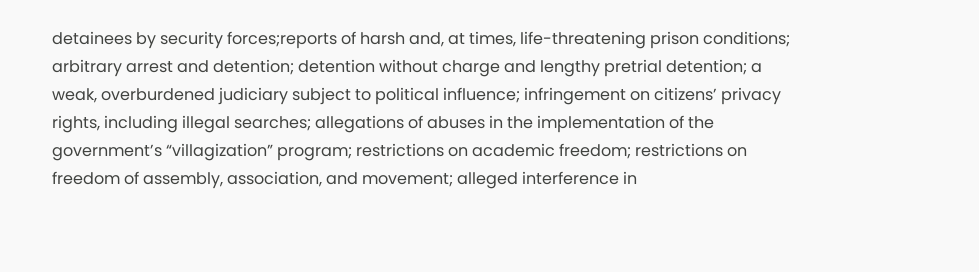detainees by security forces;reports of harsh and, at times, life-threatening prison conditions; arbitrary arrest and detention; detention without charge and lengthy pretrial detention; a weak, overburdened judiciary subject to political influence; infringement on citizens’ privacy rights, including illegal searches; allegations of abuses in the implementation of the government’s “villagization” program; restrictions on academic freedom; restrictions on freedom of assembly, association, and movement; alleged interference in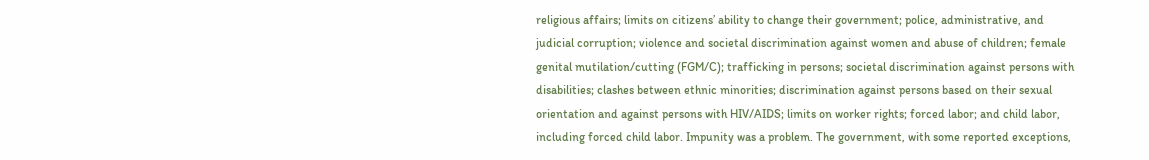religious affairs; limits on citizens’ ability to change their government; police, administrative, and judicial corruption; violence and societal discrimination against women and abuse of children; female genital mutilation/cutting (FGM/C); trafficking in persons; societal discrimination against persons with disabilities; clashes between ethnic minorities; discrimination against persons based on their sexual orientation and against persons with HIV/AIDS; limits on worker rights; forced labor; and child labor, including forced child labor. Impunity was a problem. The government, with some reported exceptions,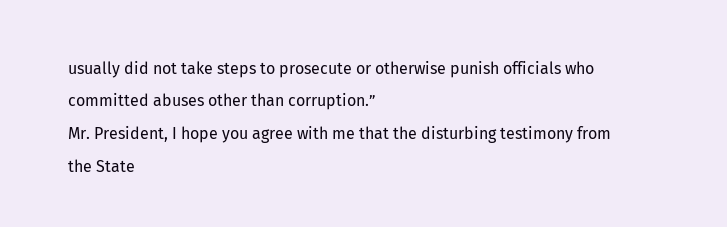usually did not take steps to prosecute or otherwise punish officials who committed abuses other than corruption.”
Mr. President, I hope you agree with me that the disturbing testimony from the State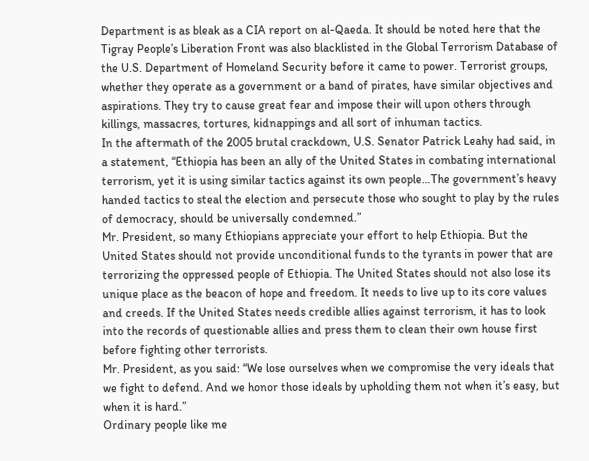Department is as bleak as a CIA report on al-Qaeda. It should be noted here that the Tigray People’s Liberation Front was also blacklisted in the Global Terrorism Database of the U.S. Department of Homeland Security before it came to power. Terrorist groups, whether they operate as a government or a band of pirates, have similar objectives and aspirations. They try to cause great fear and impose their will upon others through killings, massacres, tortures, kidnappings and all sort of inhuman tactics.
In the aftermath of the 2005 brutal crackdown, U.S. Senator Patrick Leahy had said, in a statement, “Ethiopia has been an ally of the United States in combating international terrorism, yet it is using similar tactics against its own people…The government’s heavy handed tactics to steal the election and persecute those who sought to play by the rules of democracy, should be universally condemned.”
Mr. President, so many Ethiopians appreciate your effort to help Ethiopia. But the United States should not provide unconditional funds to the tyrants in power that are terrorizing the oppressed people of Ethiopia. The United States should not also lose its unique place as the beacon of hope and freedom. It needs to live up to its core values and creeds. If the United States needs credible allies against terrorism, it has to look into the records of questionable allies and press them to clean their own house first before fighting other terrorists.
Mr. President, as you said: “We lose ourselves when we compromise the very ideals that we fight to defend. And we honor those ideals by upholding them not when it’s easy, but when it is hard.”
Ordinary people like me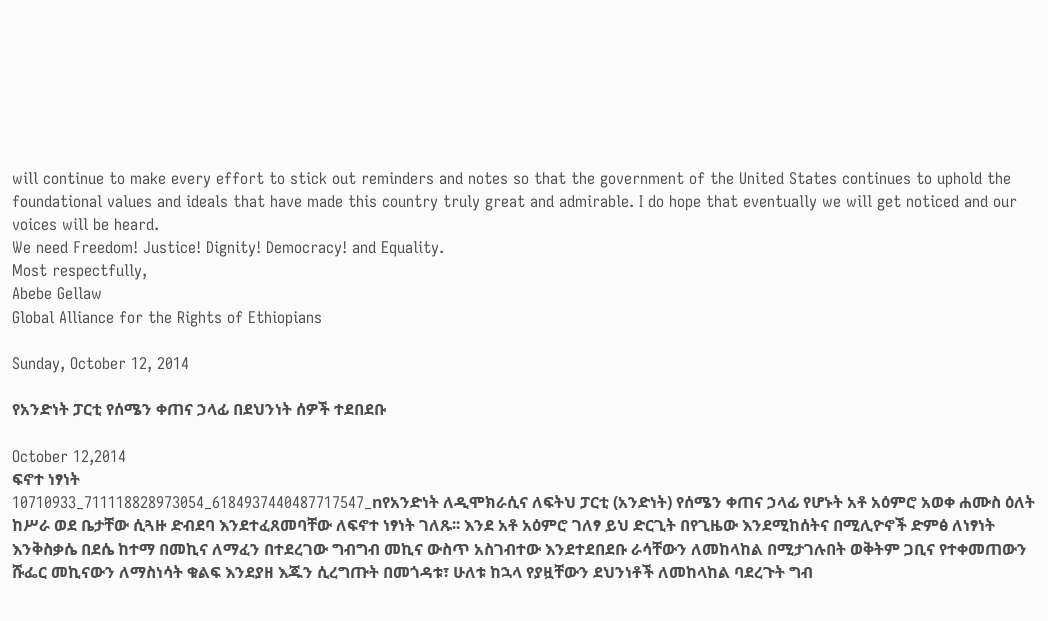will continue to make every effort to stick out reminders and notes so that the government of the United States continues to uphold the foundational values and ideals that have made this country truly great and admirable. I do hope that eventually we will get noticed and our voices will be heard.
We need Freedom! Justice! Dignity! Democracy! and Equality.
Most respectfully,
Abebe Gellaw
Global Alliance for the Rights of Ethiopians

Sunday, October 12, 2014

የአንድነት ፓርቲ የሰሜን ቀጠና ኃላፊ በደህንነት ሰዎች ተደበደቡ

October 12,2014
ፍኖተ ነፃነት
10710933_711118828973054_6184937440487717547_nየአንድነት ለዲሞክራሲና ለፍትህ ፓርቲ (አንድነት) የሰሜን ቀጠና ኃላፊ የሆኑት አቶ አዕምሮ አወቀ ሐሙስ ዕለት ከሥራ ወደ ቤታቸው ሲጓዙ ድብደባ እንደተፈጸመባቸው ለፍኖተ ነፃነት ገለጹ፡፡ እንደ አቶ አዕምሮ ገለፃ ይህ ድርጊት በየጊዜው እንደሚከሰትና በሚሊዮኖች ድምፅ ለነፃነት እንቅስቃሴ በደሴ ከተማ በመኪና ለማፈን በተደረገው ግብግብ መኪና ውስጥ አስገብተው እንደተደበደቡ ራሳቸውን ለመከላከል በሚታገሉበት ወቅትም ጋቢና የተቀመጠውን ሹፌር መኪናውን ለማስነሳት ቁልፍ እንደያዘ እጁን ሲረግጡት በመጎዳቱ፣ ሁለቱ ከኋላ የያዟቸውን ደህንነቶች ለመከላከል ባደረጉት ግብ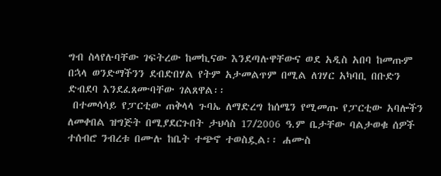ግብ ስላየሉባቸው ገፍትረው ከመኪናው እንደጣሉዋቸውና ወደ አዲስ አበባ ከመጡም በኋላ ወንድማችንን ደብድበሃል የትም አታመልጥም በሚል ለገሃር አካባቢ በቡድን ድብደባ እንደፈጸሙባቸው ገልጸዋል፡፡
 በተመሳሳይ የፓርቲው ጠቅላላ ጉባኤ ለማድረግ ከሰሜን የሚመጡ የፓርቲው አባሎችን ለመቀበል ዝግጅት በሚያደርጉበት ታህሳስ 17/2006 ዓ.ም ቤታቸው ባልታወቁ ሰዎች ተሰብሮ ንብረቱ በሙሉ ከቤት ተጭኖ ተወስዷል፡፡ ሐሙስ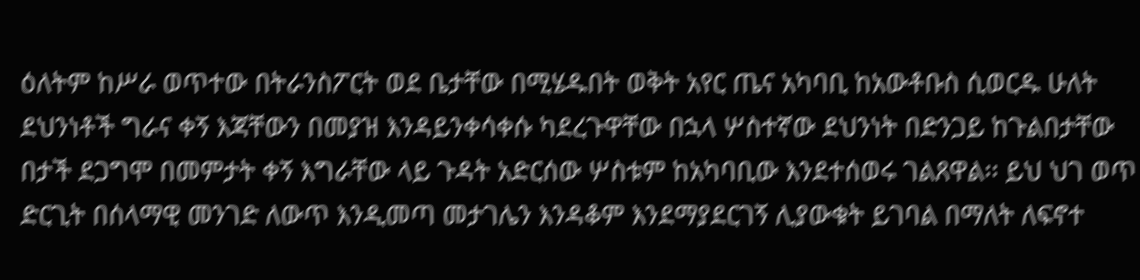ዕለትም ከሥራ ወጥተው በትራንስፖርት ወደ ቤታቸው በሚሄዱበት ወቅት አየር ጤና አካባቢ ከአውቶቡስ ሲወርዱ ሁለት ደህንነቶች ግራና ቀኝ እጃቸውን በመያዝ እንዳይንቀሳቀሱ ካደረጉዋቸው በኋላ ሦስተኛው ደህንነት በድንጋይ ከጉልበታቸው በታች ደጋግሞ በመምታት ቀኝ እግራቸው ላይ ጉዳት አድርሰው ሦስቱም ከአካባቢው እንደተሰወሩ ገልጸዋል፡፡ ይህ ህገ ወጥ ድርጊት በሰላማዊ መንገድ ለውጥ እንዲመጣ መታገሌን እንዳቆም እንደማያደርገኝ ሊያውቁት ይገባል በማለት ለፍኖተ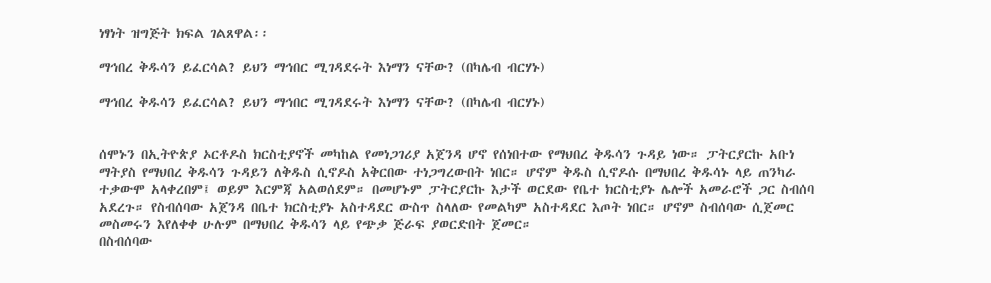ነፃነት ዝግጅት ክፍል ገልጸዋል፡፡

ማኅበረ ቅዱሳን ይፈርሳል? ይህን ማኅበር ሚገዳደሩት እነማን ናቸው? (በካሌብ ብርሃኑ)

ማኅበረ ቅዱሳን ይፈርሳል? ይህን ማኅበር ሚገዳደሩት እነማን ናቸው? (በካሌብ ብርሃኑ)


ሰሞኑን በኢትዮጵያ ኦርቶዶስ ክርስቲያኖች መካከል የመነጋገሪያ አጀንዳ ሆኖ የሰነበተው የማህበረ ቅዱሳን ጉዳይ ነው። ፓትርያርኩ አቡነ ማትያስ የማህበረ ቅዱሳን ጉዳይን ለቅዱስ ሲኖዶስ አቅርበው ተነጋግረውበት ነበር። ሆኖም ቅዱስ ሲኖዶሱ በማህበረ ቅዱሳኑ ላይ ጠንካራ ተቃውሞ አላቀረበም፤ ወይም እርምጃ አልወሰደም። በመሆኑም ፓትርያርኩ እታች ወርደው የቤተ ክርስቲያኑ ሌሎች አመራሮች ጋር ስብሰባ አደረጉ። የስብሰባው አጀንዳ በቤተ ክርስቲያኑ አስተዳደር ውስጥ ስላለው የመልካም አስተዳደር እጦት ነበር። ሆኖም ስብሰባው ሲጀመር መስመሩን እየለቀቀ ሁሉም በማህበረ ቅዱሳን ላይ የጭቃ ጅራፍ ያወርድበት ጀመር።
በስብሰባው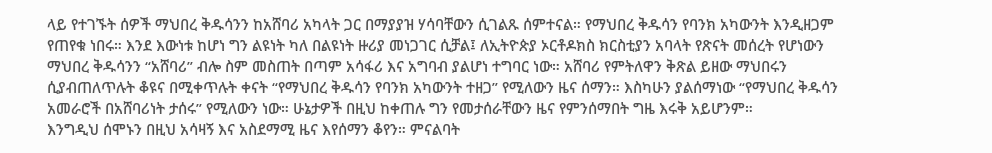ላይ የተገኙት ሰዎች ማህበረ ቅዱሳንን ከአሸባሪ አካላት ጋር በማያያዝ ሃሳባቸውን ሲገልጹ ሰምተናል። የማህበረ ቅዱሳን የባንክ አካውንት እንዲዘጋም የጠየቁ ነበሩ። እንደ እውነቱ ከሆነ ግን ልዩነት ካለ በልዩነት ዙሪያ መነጋገር ሲቻል፤ ለኢትዮጵያ ኦርቶዶክስ ክርስቲያን አባላት የጽናት መሰረት የሆነውን ማህበረ ቅዱሳንን “አሸባሪ” ብሎ ስም መስጠት በጣም አሳፋሪ እና አግባብ ያልሆነ ተግባር ነው። አሸባሪ የምትለዋን ቅጽል ይዘው ማህበሩን ሲያብጠለጥሉት ቆዩና በሚቀጥሉት ቀናት “የማህበረ ቅዱሳን የባንክ አካውንት ተዘጋ” የሚለውን ዜና ሰማን። እስካሁን ያልሰማነው “የማህበረ ቅዱሳን አመራሮች በአሸባሪነት ታሰሩ” የሚለውን ነው። ሁኔታዎች በዚህ ከቀጠሉ ግን የመታሰራቸውን ዜና የምንሰማበት ግዜ እሩቅ አይሆንም።
እንግዲህ ሰሞኑን በዚህ አሳዛኝ እና አስደማሚ ዜና እየሰማን ቆየን። ምናልባት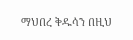ማህበረ ቅዱሳን በዚህ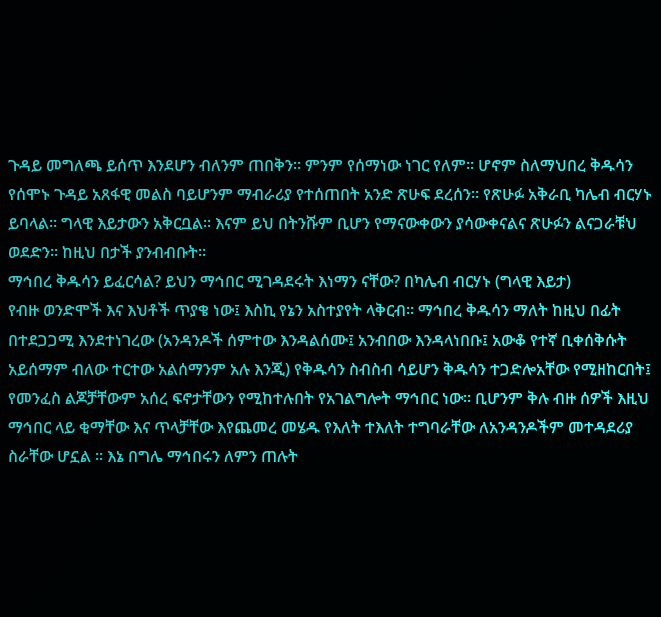ጉዳይ መግለጫ ይሰጥ እንደሆን ብለንም ጠበቅን። ምንም የሰማነው ነገር የለም። ሆኖም ስለማህበረ ቅዱሳን የሰሞኑ ጉዳይ አጸፋዊ መልስ ባይሆንም ማብራሪያ የተሰጠበት አንድ ጽሁፍ ደረሰን። የጽሁፉ አቅራቢ ካሌብ ብርሃኑ ይባላል። ግላዊ እይታውን አቅርቧል። እናም ይህ በትንሹም ቢሆን የማናውቀውን ያሳውቀናልና ጽሁፉን ልናጋራቹህ ወደድን። ከዚህ በታች ያንብብቡት።
ማኅበረ ቅዱሳን ይፈርሳል? ይህን ማኅበር ሚገዳደሩት እነማን ናቸው? በካሌብ ብርሃኑ (ግላዊ እይታ)
የብዙ ወንድሞች እና እህቶች ጥያቄ ነው፤ እስኪ የኔን አስተያየት ላቅርብ፡፡ ማኅበረ ቅዱሳን ማለት ከዚህ በፊት በተደጋጋሚ እንደተነገረው (አንዳንዶች ሰምተው እንዳልሰሙ፤ አንብበው እንዳላነበቡ፤ አውቆ የተኛ ቢቀሰቅሱት አይሰማም ብለው ተርተው አልሰማንም አሉ እንጂ) የቅዱሳን ስብስብ ሳይሆን ቅዱሳን ተጋድሎአቸው የሚዘከርበት፤ የመንፈስ ልጆቻቸውም አሰረ ፍኖታቸውን የሚከተሉበት የአገልግሎት ማኅበር ነው፡፡ ቢሆንም ቅሉ ብዙ ሰዎች እዚህ ማኅበር ላይ ቂማቸው እና ጥላቻቸው እየጨመረ መሄዱ የእለት ተእለት ተግባራቸው ለአንዳንዶችም መተዳደሪያ ስራቸው ሆኗል ፡፡ እኔ በግሌ ማኅበሩን ለምን ጠሉት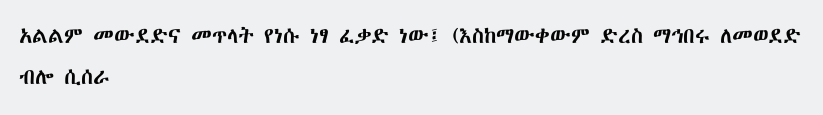አልልም መውደድና መጥላት የነሱ ነፃ ፈቃድ ነው፤ (እስከማውቀውም ድረስ ማኅበሩ ለመወደድ ብሎ ሲሰራ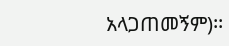አላጋጠመኝም)፡፡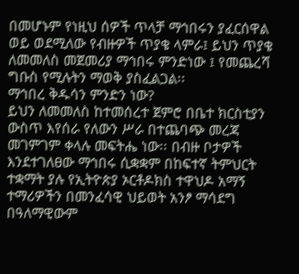በመሆኑም የነዚህ ሰዎች ጥላቻ ማኅበሩን ያፈርሰዋል ወይ ወደሚለው የብዙዎች ጥያቄ ላምራ፤ ይህን ጥያቄ ለመመለስ መጀመሪያ ማኅበሩ ምንድነው ፤ የመጨረሻ ግቡስ የሚሉትን ማወቅ ያስፈልጋል፡፡
ማኅበረ ቅዱሳን ምንድን ነው?
ይህን ለመመለስ ከተመሰረተ ጀምሮ በቤተ ክርስቲያን ውስጥ እየሰራ የለውን ሥራ በተጨባጭ መረጃ መገምገም ቀላሉ መፍትሔ ነው፡፡ በብዙ ቦታዎች እንደተገለፀው ማኅበሩ ሲቋቋም በከፍተኛ ትምህርት ተቋማት ያሉ የኢትዮጵያ ኦርቶዶክስ ተዋህዶ አማኝ ተማሪዎችን በመንፈሳዊ ህይወት አንፆ ማሳደግ በዓለማዊውም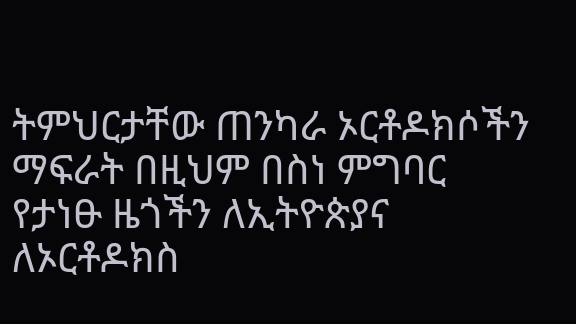ትምህርታቸው ጠንካራ ኦርቶዶክሶችን ማፍራት በዚህም በስነ ምግባር የታነፁ ዜጎችን ለኢትዮጵያና ለኦርቶዶክስ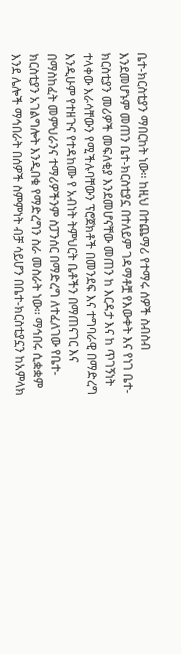ቤተ-ክርስቲያን ማበርከት ነው፡፡ ከዚህ በተጨማሪ የተማሩ ሰዎች ስብስብ እንደመሆኑም መጠን ቤተ-ክርስቲያኗ በተለይም ገዳማቶቿ የእውቀት እና የነገ ቤተ-ክርስቲያን መሪዎች መፍለቂያ እንደመሆናቸው መጠን ከ እርዳታ እና ከ ጥገኝነት ተላቀው እራሳቸውን የሚችሉባቸውን ፕሮጀክቶች በመንደፍ እና ተግባራዊ በማድረግ እንዲሁም የተዘጉና የተዳከሙ የ አብነት ትምህርት ቤቶችን በማጠናገር እና በማስከፈት መምህራንና ተማሪዎችንም ስፓንሰር በማድረግ ለተፈለገው የቤተ-ክርስቲያን አገልግሎት እንዲበቁ የማድረግን ስራ መስራት ነው፡፡ ማኅበሩ ሲቋቋም እንደ ሌሎች ማኅበራት በሰዎች ስምምነት ብቻ ሳይሆን በቤተ-ክርስቲያኗን ከአምላክ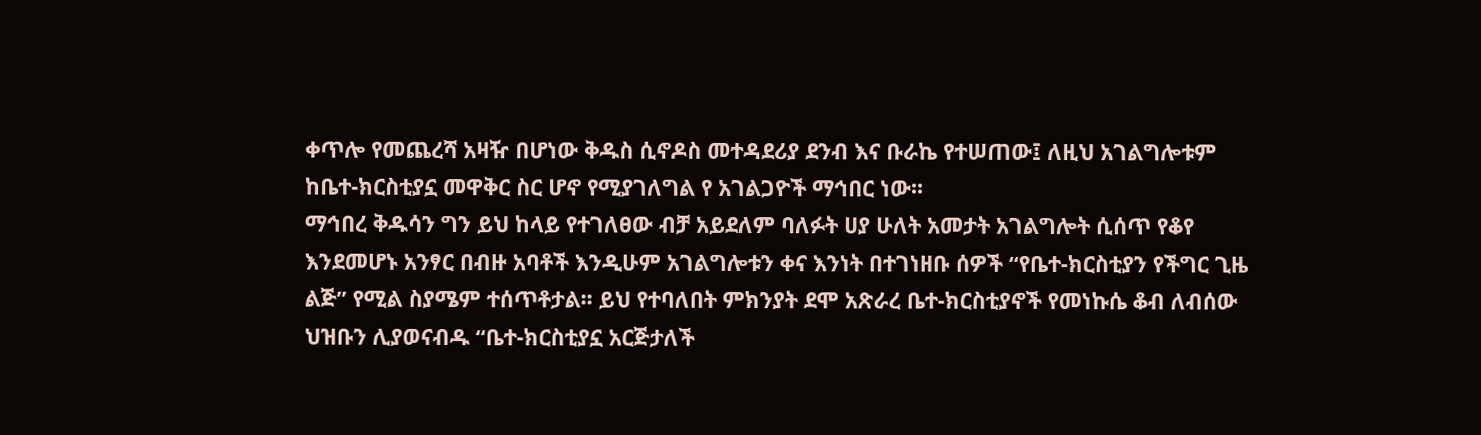ቀጥሎ የመጨረሻ አዛዥ በሆነው ቅዱስ ሲኖዶስ መተዳደሪያ ደንብ እና ቡራኬ የተሠጠው፤ ለዚህ አገልግሎቱም ከቤተ-ክርስቲያኗ መዋቅር ስር ሆኖ የሚያገለግል የ አገልጋዮች ማኅበር ነው፡፡
ማኅበረ ቅዱሳን ግን ይህ ከላይ የተገለፀው ብቻ አይደለም ባለፉት ሀያ ሁለት አመታት አገልግሎት ሲሰጥ የቆየ እንደመሆኑ አንፃር በብዙ አባቶች እንዲሁም አገልግሎቱን ቀና እንነት በተገነዘቡ ሰዎች “የቤተ-ክርስቲያን የችግር ጊዜ ልጅ” የሚል ስያሜም ተሰጥቶታል፡፡ ይህ የተባለበት ምክንያት ደሞ አጽራረ ቤተ-ክርስቲያኖች የመነኩሴ ቆብ ለብሰው ህዝቡን ሊያወናብዱ “ቤተ-ክርስቲያኗ አርጅታለች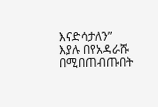እናድሳታለን” እያሉ በየአዳራሹ በሚበጠብጡበት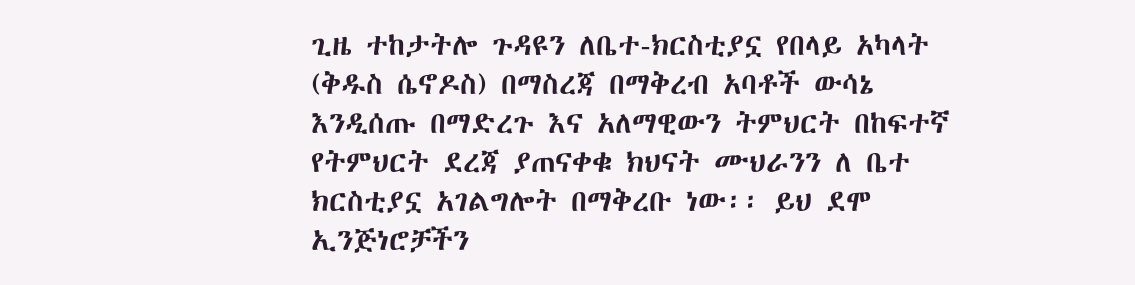ጊዜ ተከታትሎ ጉዳዩን ለቤተ-ክርስቲያኗ የበላይ አካላት (ቅዱስ ሴኖዶስ) በማስረጃ በማቅረብ አባቶች ውሳኔ እንዲሰጡ በማድረጉ እና አለማዊውን ትምህርት በከፍተኛ የትምህርት ደረጃ ያጠናቀቁ ክህናት ሙህራንን ለ ቤተ ክርስቲያኗ አገልግሎት በማቅረቡ ነው፡፡ ይህ ደሞ ኢንጅነሮቻችን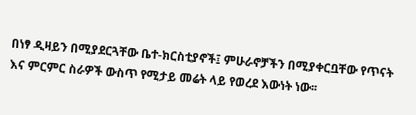በነፃ ዲዛይን በሚያደርጓቸው ቤተ-ክርስቲያኖች፤ ምሁራኖቻችን በሚያቀርቧቸው የጥናት እና ምርምር ስራዎች ውስጥ የሚታይ መሬት ላይ የወረደ እውነት ነው፡፡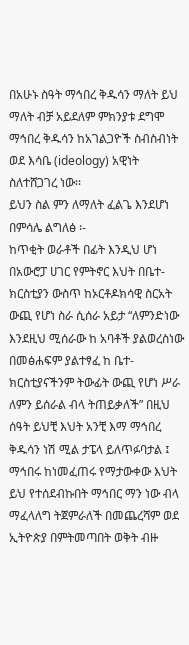በአሁኑ ስዓት ማኅበረ ቅዱሳን ማለት ይህ ማለት ብቻ አይደለም ምክንያቱ ደግሞ ማኅበረ ቅዱሳን ከአገልጋዮች ስብስብነት ወደ እሳቤ (ideology) አዊነት ስለተሸጋገረ ነው፡፡
ይህን ስል ምን ለማለት ፈልጌ እንደሆነ በምሳሌ ልግለፅ ፡-
ከጥቂት ወራቶች በፊት እንዲህ ሆነ በአውሮፓ ሀገር የምትኖር እህት በቤተ-ክርስቲያን ውስጥ ከኦርቶዶክሳዊ ስርአት ውጪ የሆነ ስራ ሲሰራ አይታ “ለምንድነው እንደዚህ ሚሰራው ከ አባቶች ያልወረስነው በመፅሐፍም ያልተፃፈ ከ ቤተ-ክርስቲያናችንም ትውፊት ውጪ የሆነ ሥራ ለምን ይሰራል ብላ ትጠይቃለች” በዚህ ሰዓት ይህቺ እህት አንቺ እማ ማኅበረ ቅዱሳን ነሽ ሚል ታፔላ ይለጥፉባታል ፤ ማኅበሩ ከነመፈጠሩ የማታውቀው እህት ይህ የተሰደብኩበት ማኅበር ማን ነው ብላ ማፈላለግ ትጀምራለች በመጨረሻም ወደ ኢትዮጵያ በምትመጣበት ወቅት ብዙ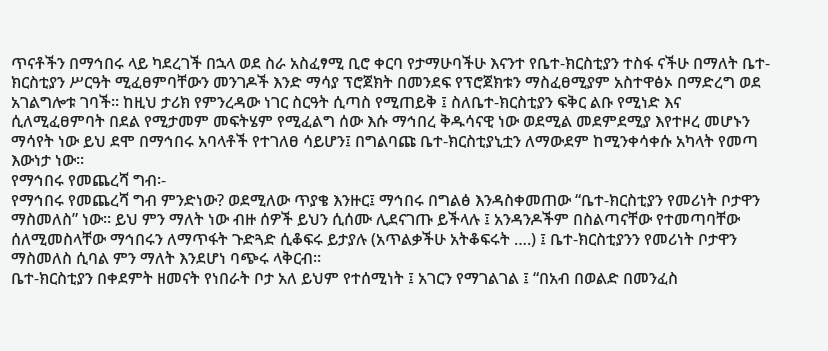ጥናቶችን በማኅበሩ ላይ ካደረገች በኋላ ወደ ስራ አስፈፃሚ ቢሮ ቀርባ የታማሁባችሁ እናንተ የቤተ-ክርስቲያን ተስፋ ናችሁ በማለት ቤተ-ክርስቲያን ሥርዓት ሚፈፀምባቸውን መንገዶች እንድ ማሳያ ፕሮጀክት በመንደፍ የፕሮጀክቱን ማስፈፀሚያም አስተዋፅኦ በማድረግ ወደ አገልግሎቱ ገባች፡፡ ከዚህ ታሪክ የምንረዳው ነገር ስርዓት ሲጣስ የሚጠይቅ ፤ ስለቤተ-ክርስቲያን ፍቅር ልቡ የሚነድ እና ሲለሚፈፀምባት በደል የሚታመም መፍትሄም የሚፈልግ ሰው እሱ ማኅበረ ቅዱሳናዊ ነው ወደሚል መደምደሚያ እየተዞረ መሆኑን ማሳየት ነው ይህ ደሞ በማኅበሩ አባላቶች የተገለፀ ሳይሆን፤ በግልባጩ ቤተ-ክርስቲያኒቷን ለማውደም ከሚንቀሳቀሱ አካላት የመጣ እውነታ ነው፡፡
የማኅበሩ የመጨረሻ ግብ፡-
የማኅበሩ የመጨረሻ ግብ ምንድነው? ወደሚለው ጥያቄ እንዙር፤ ማኅበሩ በግልፅ እንዳስቀመጠው “ቤተ-ክርስቲያን የመሪነት ቦታዋን ማስመለስ” ነው፡፡ ይህ ምን ማለት ነው ብዙ ሰዎች ይህን ሲሰሙ ሊደናገጡ ይችላሉ ፤ አንዳንዶችም በስልጣናቸው የተመጣባቸው ሰለሚመስላቸው ማኅበሩን ለማጥፋት ጉድጓድ ሲቆፍሩ ይታያሉ (አጥልቃችሁ አትቆፍሩት ….) ፤ ቤተ-ክርስቲያንን የመሪነት ቦታዋን ማስመለስ ሲባል ምን ማለት እንደሆነ ባጭሩ ላቅርብ፡፡
ቤተ-ክርስቲያን በቀደምት ዘመናት የነበራት ቦታ አለ ይህም የተሰሚነት ፤ አገርን የማገልገል ፤ “በአብ በወልድ በመንፈስ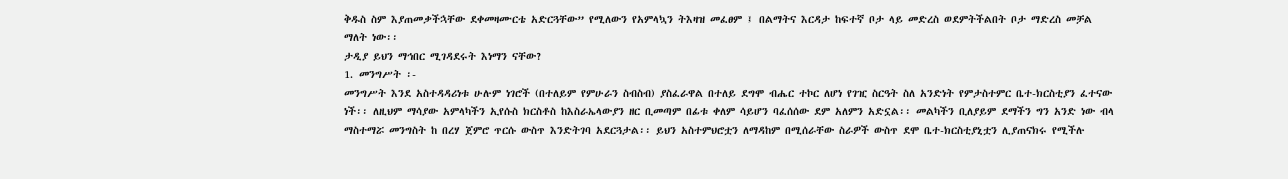ቅዱስ ስም እያጠመቃችኋቸው ደቀመዛሙርቴ አድርጓቸው” የሚለውን የአምላኳን ትእዛዝ መፈፀም ፤ በልማትና እርዳታ ከፍተኛ ቦታ ላይ መድረስ ወደምትችልበት ቦታ ማድረስ መቻል ማለት ነው፡፡
ታዲያ ይህን ማኅበር ሚገዳደሩት እነማን ናቸው?
1. መንግሥት ፡-
መንግሥት እንደ አስተዳዳሪነቱ ሁሉም ነገሮች (በተለይም የምሁራን ስብስብ) ያስፈራዋል በተለይ ደግሞ ብሔር ተኮር ለሆነ የገዢ ስርዓት ስለ አንድነት የምታስተምር ቤተ-ክርስቲያን ፈተናው ነች፡፡ ለዚህም ማሳያው አምላካችን ኢየሱስ ክርስቶስ ከእስራኤላውያን ዘር ቢመጣም በፊቱ ቀለም ሳይሆን ባፈሰሰው ደም አለምን አድኗል፡፡ መልካችን ቢለያይም ደማችን ግን አንድ ነው ብላ ማስተማሯ መንግስት ከ በረሃ ጀምሮ ጥርሱ ውስጥ እንድትገባ አደርጓታል፡፡ ይህን አስተምህሮቷን ለማዳከም በሚሰራቸው ስራዎች ውስጥ ደሞ ቤተ-ክርስቲያኒቷን ሊያጠናክሩ የሚችሉ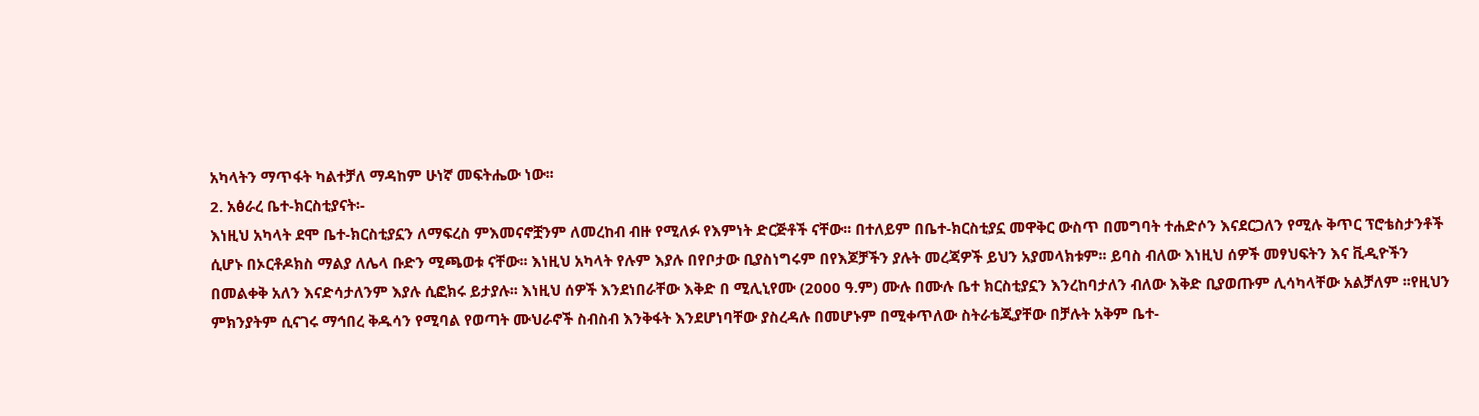አካላትን ማጥፋት ካልተቻለ ማዳከም ሁነኛ መፍትሔው ነው፡፡
2. አፅራረ ቤተ-ክርስቲያናት፡-
እነዚህ አካላት ደሞ ቤተ-ክርስቲያኗን ለማፍረስ ምእመናኖቿንም ለመረከብ ብዙ የሚለፉ የእምነት ድርጅቶች ናቸው፡፡ በተለይም በቤተ-ክርስቲያኗ መዋቅር ውስጥ በመግባት ተሐድሶን እናደርጋለን የሚሉ ቅጥር ፕሮቴስታንቶች ሲሆኑ በኦርቶዶክስ ማልያ ለሌላ ቡድን ሚጫወቱ ናቸው፡፡ እነዚህ አካላት የሉም እያሉ በየቦታው ቢያስነግሩም በየእጆቻችን ያሉት መረጃዎች ይህን አያመላክቱም፡፡ ይባስ ብለው እነዚህ ሰዎች መፃህፍትን እና ቪዲዮችን በመልቀቅ አለን እናድሳታለንም እያሉ ሲፎክሩ ይታያሉ፡፡ እነዚህ ሰዎች እንደነበራቸው እቅድ በ ሚሊኒየሙ (2000 ዓ.ም) ሙሉ በሙሉ ቤተ ክርስቲያኗን እንረከባታለን ብለው እቅድ ቢያወጡም ሊሳካላቸው አልቻለም ፡፡የዚህን ምክንያትም ሲናገሩ ማኅበረ ቅዱሳን የሚባል የወጣት ሙህራኖች ስብስብ እንቅፋት እንደሆነባቸው ያስረዳሉ በመሆኑም በሚቀጥለው ስትራቴጂያቸው በቻሉት አቅም ቤተ-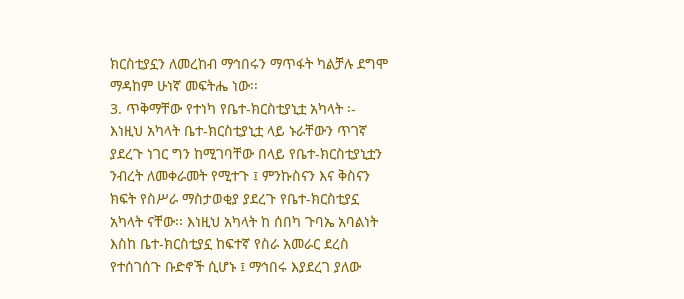ክርስቲያኗን ለመረከብ ማኅበሩን ማጥፋት ካልቻሉ ደግሞ ማዳከም ሁነኛ መፍትሔ ነው፡፡
3. ጥቅማቸው የተነካ የቤተ-ክርስቲያኒቷ አካላት ፡-
እነዚህ አካላት ቤተ-ክርስቲያኒቷ ላይ ኑራቸውን ጥገኛ ያደረጉ ነገር ግን ከሚገባቸው በላይ የቤተ-ክርስቲያኒቷን ንብረት ለመቀራመት የሚተጉ ፤ ምንኩስናን እና ቅስናን ክፍት የስሥራ ማስታወቂያ ያደረጉ የቤተ-ክርስቲያኗ አካላት ናቸው፡፡ እነዚህ አካላት ከ ሰበካ ጉባኤ አባልነት እስከ ቤተ-ክርስቲያኗ ከፍተኛ የስራ አመራር ደረስ የተሰገሰጉ ቡድኖች ሲሆኑ ፤ ማኅበሩ እያደረገ ያለው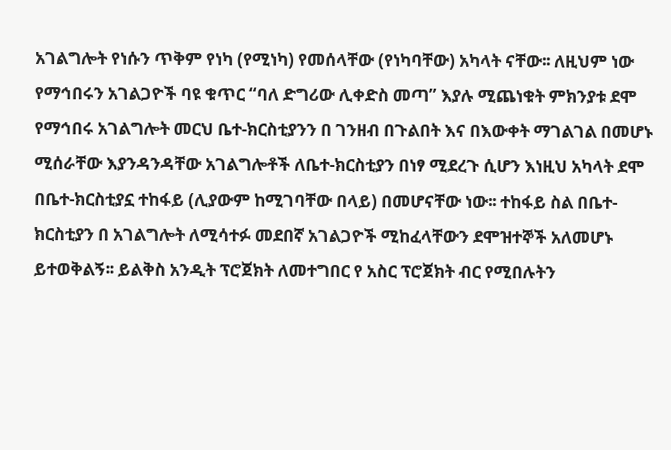አገልግሎት የነሱን ጥቅም የነካ (የሚነካ) የመሰላቸው (የነካባቸው) አካላት ናቸው፡፡ ለዚህም ነው የማኅበሩን አገልጋዮች ባዩ ቁጥር “ባለ ድግሪው ሊቀድስ መጣ” እያሉ ሚጨነቁት ምክንያቱ ደሞ የማኅበሩ አገልግሎት መርህ ቤተ-ክርስቲያንን በ ገንዘብ በጉልበት እና በእውቀት ማገልገል በመሆኑ ሚሰራቸው እያንዳንዳቸው አገልግሎቶች ለቤተ-ክርስቲያን በነፃ ሚደረጉ ሲሆን እነዚህ አካላት ደሞ በቤተ-ክርስቲያኗ ተከፋይ (ሊያውም ከሚገባቸው በላይ) በመሆናቸው ነው፡፡ ተከፋይ ስል በቤተ-ክርስቲያን በ አገልግሎት ለሚሳተፉ መደበኛ አገልጋዮች ሚከፈላቸውን ደሞዝተኞች አለመሆኑ ይተወቅልኝ፡፡ ይልቅስ አንዲት ፕሮጀክት ለመተግበር የ አስር ፕሮጀክት ብር የሚበሉትን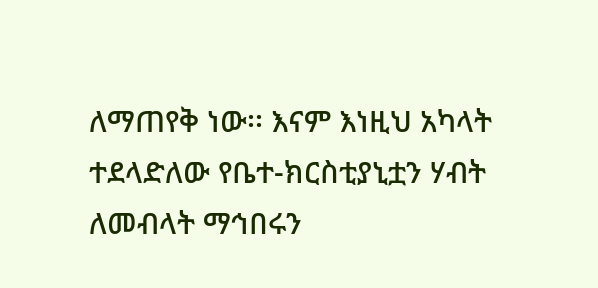ለማጠየቅ ነው፡፡ እናም እነዚህ አካላት ተደላድለው የቤተ-ክርስቲያኒቷን ሃብት ለመብላት ማኅበሩን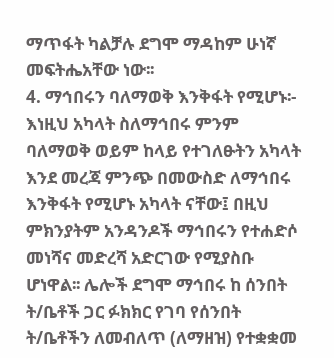ማጥፋት ካልቻሉ ደግሞ ማዳከም ሁነኛ መፍትሔአቸው ነው፡፡
4. ማኅበሩን ባለማወቅ እንቅፋት የሚሆኑ፡-
እነዚህ አካላት ስለማኅበሩ ምንም ባለማወቅ ወይም ከላይ የተገለፁትን አካላት እንደ መረጃ ምንጭ በመውስድ ለማኅበሩ እንቅፋት የሚሆኑ አካላት ናቸው፤ በዚህ ምክንያትም አንዳንዶች ማኅበሩን የተሐድሶ መነሻና መድረሻ አድርገው የሚያስቡ ሆነዋል፡፡ ሌሎች ደግሞ ማኅበሩ ከ ሰንበት ት/ቤቶች ጋር ፉክክር የገባ የሰንበት ት/ቤቶችን ለመብለጥ (ለማዘዝ) የተቋቋመ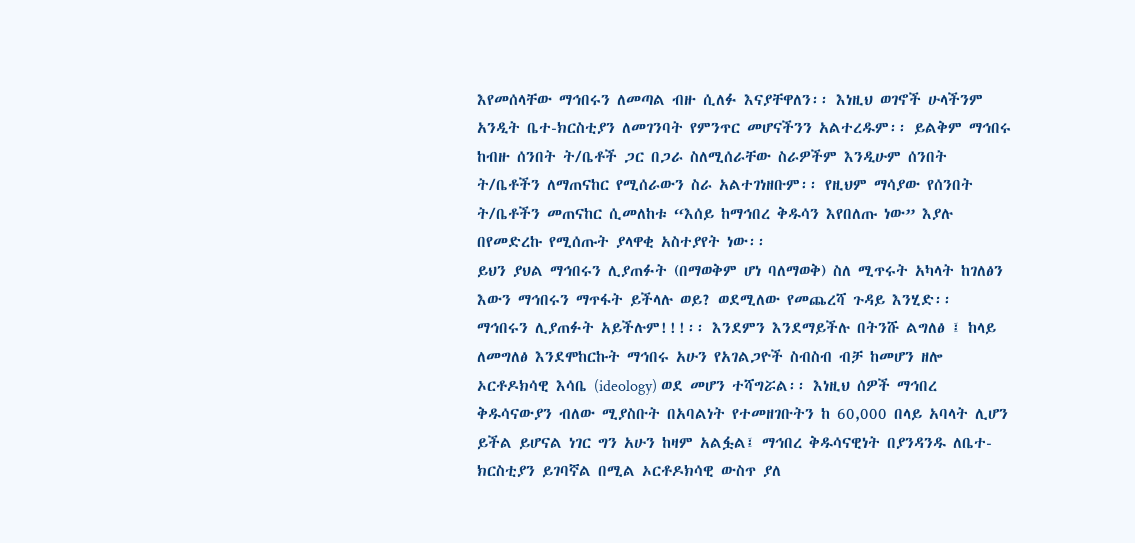እየመሰላቸው ማኅበሩን ለመጣል ብዙ ሲለፉ እናያቸዋለን፡፡ እነዚህ ወገኖች ሁላችንም አንዲት ቤተ-ክርስቲያን ለመገንባት የምንጥር መሆናችንን አልተረዱም፡፡ ይልቅም ማኅበሩ ከብዙ ሰንበት ት/ቤቶች ጋር በጋራ ስለሚሰራቸው ስራዎችም እንዲሁም ሰንበት ት/ቤቶችን ለማጠናከር የሚሰራውን ስራ አልተገነዘቡም፡፡ የዚህም ማሳያው የሰንበት ት/ቤቶችን መጠናከር ሲመለከቱ “እሰይ ከማኅበረ ቅዱሳን እየበለጡ ነው” እያሉ በየመድረኩ የሚሰጡት ያላዋቂ አስተያየት ነው፡፡
ይህን ያህል ማኅበሩን ሊያጠፉት (በማወቅም ሆነ ባለማወቅ) ስለ ሚጥሩት አካላት ከገለፅን እውን ማኅበሩን ማጥፋት ይችላሉ ወይ? ወደሚለው የመጨረሻ ጉዳይ እንሂድ፡፡
ማኅበሩን ሊያጠፉት አይችሉም!!!፡፡ እንደምን እንደማይችሉ በትንሹ ልግለፅ ፤ ከላይ ለመግለፅ እንደሞከርኩት ማኅበሩ አሁን የአገልጋዮች ስብስብ ብቻ ከመሆን ዘሎ ኦርቶዶክሳዊ እሳቤ (ideology) ወደ መሆን ተሻግሯል፡፡ እነዚህ ሰዎች ማኅበረ ቅዱሳናውያን ብለው ሚያስቡት በአባልነት የተመዘገቡትን ከ 60,000 በላይ አባላት ሊሆን ይችል ይሆናል ነገር ግን አሁን ከዛም አልፏል፤ ማኅበረ ቅዱሳናዊነት በያንዳንዱ ለቤተ-ክርስቲያን ይገባኛል በሚል ኦርቶዶክሳዊ ውስጥ ያለ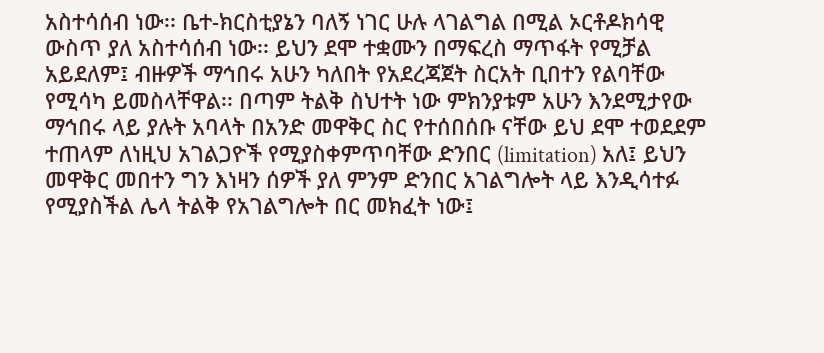አስተሳሰብ ነው፡፡ ቤተ-ክርስቲያኔን ባለኝ ነገር ሁሉ ላገልግል በሚል ኦርቶዶክሳዊ ውስጥ ያለ አስተሳሰብ ነው፡፡ ይህን ደሞ ተቋሙን በማፍረስ ማጥፋት የሚቻል አይደለም፤ ብዙዎች ማኅበሩ አሁን ካለበት የአደረጃጀት ስርአት ቢበተን የልባቸው የሚሳካ ይመስላቸዋል፡፡ በጣም ትልቅ ስህተት ነው ምክንያቱም አሁን እንደሚታየው ማኅበሩ ላይ ያሉት አባላት በአንድ መዋቅር ስር የተሰበሰቡ ናቸው ይህ ደሞ ተወደደም ተጠላም ለነዚህ አገልጋዮች የሚያስቀምጥባቸው ድንበር (limitation) አለ፤ ይህን መዋቅር መበተን ግን እነዛን ሰዎች ያለ ምንም ድንበር አገልግሎት ላይ እንዲሳተፉ የሚያስችል ሌላ ትልቅ የአገልግሎት በር መክፈት ነው፤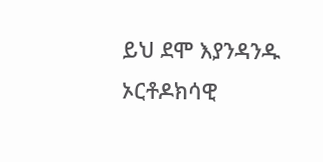ይህ ደሞ እያንዳንዱ ኦርቶዶክሳዊ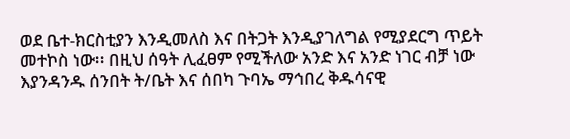ወደ ቤተ-ክርስቲያን እንዲመለስ እና በትጋት እንዲያገለግል የሚያደርግ ጥይት መተኮስ ነው፡፡ በዚህ ሰዓት ሊፈፀም የሚችለው አንድ እና አንድ ነገር ብቻ ነው እያንዳንዱ ሰንበት ት/ቤት እና ሰበካ ጉባኤ ማኅበረ ቅዱሳናዊ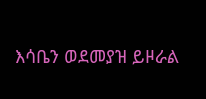እሳቤን ወደመያዝ ይዞራል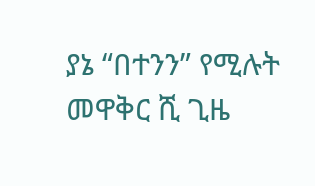ያኔ “በተንን” የሚሉት መዋቅር ሺ ጊዜ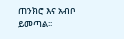ጠንክሮ እና አብቦ ይመጣል፡፡